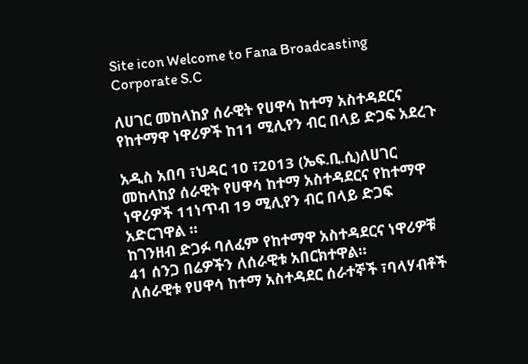Site icon Welcome to Fana Broadcasting Corporate S.C

ለሀገር መከላከያ ሰራዊት የሀዋሳ ከተማ አስተዳደርና የከተማዋ ነዋሪዎች ከ11 ሚሊየን ብር በላይ ድጋፍ አደረጉ

አዲስ አበባ ፣ህዳር 10 ፣2013 (ኤፍ.ቢ.ሲ)ለሀገር መከላከያ ሰራዊት የሀዋሳ ከተማ አስተዳደርና የከተማዋ ነዋሪዎች 11ነጥብ 19 ሚሊየን ብር በላይ ድጋፍ አድርገዋል ።
ከገንዘብ ድጋፉ ባለፈም የከተማዋ አስተዳደርና ነዋሪዎቹ 41 ሰንጋ በሬዎችን ለሰራዊቱ አበርክተዋል።
ለሰራዊቱ የሀዋሳ ከተማ አስተዳደር ሰራተኞች ፣ባላሃብቶች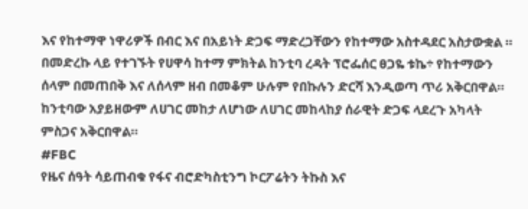እና የከተማዋ ነዋሪዎች በብር እና በአይነት ድጋፍ ማድረጋቸውን የከተማው አስተዳደር አስታውቋል ።
በመድረኩ ላይ የተገኙት የሀዋሳ ከተማ ምክትል ከንቲባ ረዳት ፕሮፌሰር ፀጋዬ ቱኬ÷ የከተማውን ሰላም በመጠበቅ እና ለሰላም ዘብ በመቆም ሁሉም የበኩሉን ድርሻ እንዲወጣ ጥሪ አቅርበዋል።
ከንቲባው አያይዘውም ለሀገር መከታ ለሆነው ለሀገር መከላከያ ሰራዊት ድጋፍ ላደረጉ አካላት ምስጋና አቅርበዋል።
#FBC
የዜና ሰዓት ሳይጠብቁ የፋና ብሮድካስቲንግ ኮርፖሬትን ትኩስ እና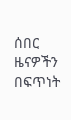ሰበር ዜናዎችን በፍጥነት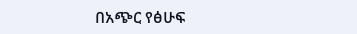በአጭር የፅሁፍ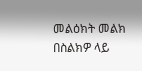መልዕክት መልክ በስልክዎ ላይ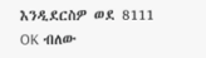እንዲደርስዎ ወደ 8111 OK ብለው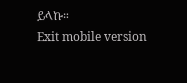ይላኩ።
Exit mobile version